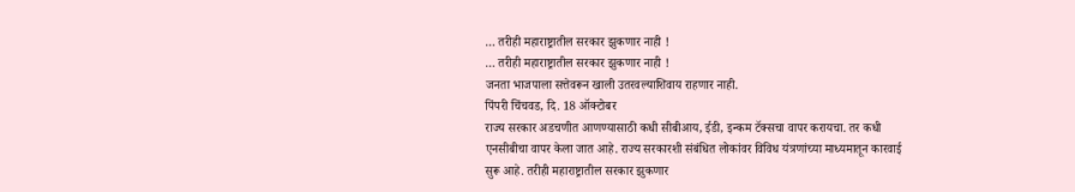… तरीही महाराष्ट्रातील सरकार झुकणार नाही !
… तरीही महाराष्ट्रातील सरकार झुकणार नाही !
जनता भाजपाला सत्तेवरून खाली उतरवल्याशिवाय राहणार नाही.
पिंपरी चिंचवड, दि. 18 ऑक्टोबर
राज्य सरकार अडचणीत आणण्यासाठी कधी सीबीआय, ईडी, इन्कम टॅक्सचा वापर करायचा. तर कधी एनसीबीचा वापर केला जात आहे. राज्य सरकारशी संबंधित लोकांवर विविध यंत्रणांच्या माध्यमातून कारवाई सुरू आहे. तरीही महाराष्ट्रातील सरकार झुकणार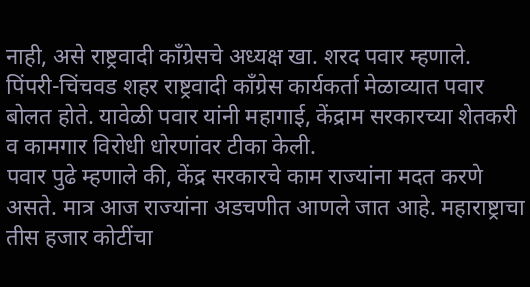नाही, असे राष्ट्रवादी काँग्रेसचे अध्यक्ष खा. शरद पवार म्हणाले.
पिंपरी-चिंचवड शहर राष्ट्रवादी काँग्रेस कार्यकर्ता मेळाव्यात पवार बोलत होते. यावेळी पवार यांनी महागाई, केंद्राम सरकारच्या शेतकरी व कामगार विरोधी धोरणांवर टीका केली.
पवार पुढे म्हणाले की, केंद्र सरकारचे काम राज्यांना मदत करणे असते. मात्र आज राज्यांना अडचणीत आणले जात आहे. महाराष्ट्राचा तीस हजार कोटींचा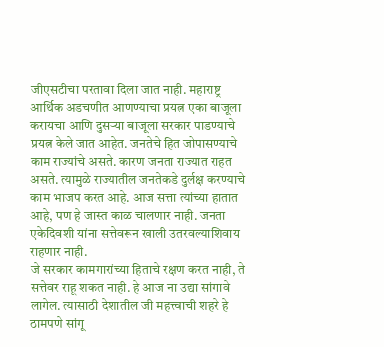जीएसटीचा परतावा दिला जात नाही. महाराष्ट्र आर्थिक अडचणीत आणण्याचा प्रयत्न एका बाजूला करायचा आणि दुसऱ्या बाजूला सरकार पाडण्याचे प्रयत्न केले जात आहेत. जनतेचे हित जोपासण्याचे काम राज्यांचे असते. कारण जनता राज्यात राहत असते. त्यामुळे राज्यातील जनतेकडे दुर्लक्ष करण्याचे काम भाजप करत आहे. आज सत्ता त्यांच्या हातात आहे, पण हे जास्त काळ चालणार नाही. जनता एकेदिवशी यांना सत्तेवरून खाली उतरवल्याशिवाय राहणार नाही.
जे सरकार कामगारांच्या हिताचे रक्षण करत नाही, ते सत्तेवर राहू शकत नाही. हे आज ना उद्या सांगावे लागेल. त्यासाठी देशातील जी महत्त्वाची शहरे हे ठामपणे सांगू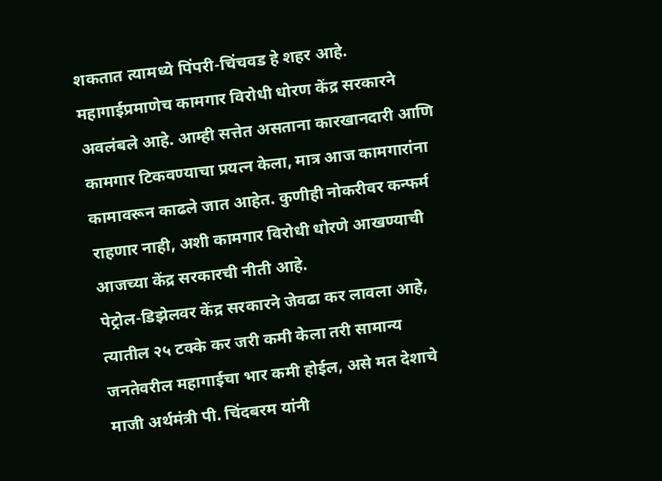शकतात त्यामध्ये पिंपरी-चिंचवड हे शहर आहे.
महागाईप्रमाणेच कामगार विरोधी धोरण केंद्र सरकारने अवलंबले आहे. आम्ही सत्तेत असताना कारखानदारी आणि कामगार टिकवण्याचा प्रयत्न केला, मात्र आज कामगारांना कामावरून काढले जात आहेत. कुणीही नोकरीवर कन्फर्म राहणार नाही, अशी कामगार विरोधी धोरणे आखण्याची आजच्या केंद्र सरकारची नीती आहे.
पेट्रोल-डिझेलवर केंद्र सरकारने जेवढा कर लावला आहे, त्यातील २५ टक्के कर जरी कमी केला तरी सामान्य जनतेवरील महागाईचा भार कमी होईल, असे मत देशाचे माजी अर्थमंत्री पी. चिंदबरम यांनी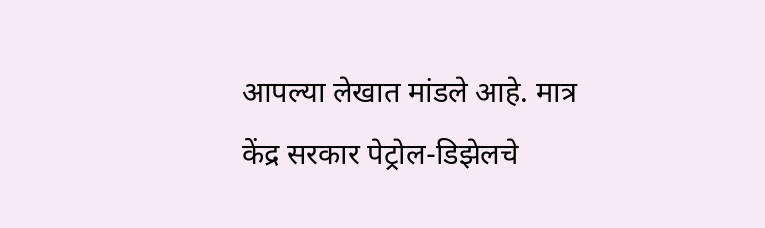आपल्या लेखात मांडले आहे. मात्र केंद्र सरकार पेट्रोल-डिझेलचे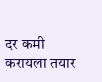दर कमी करायला तयार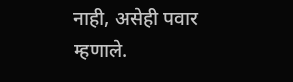नाही, असेही पवार म्हणाले.